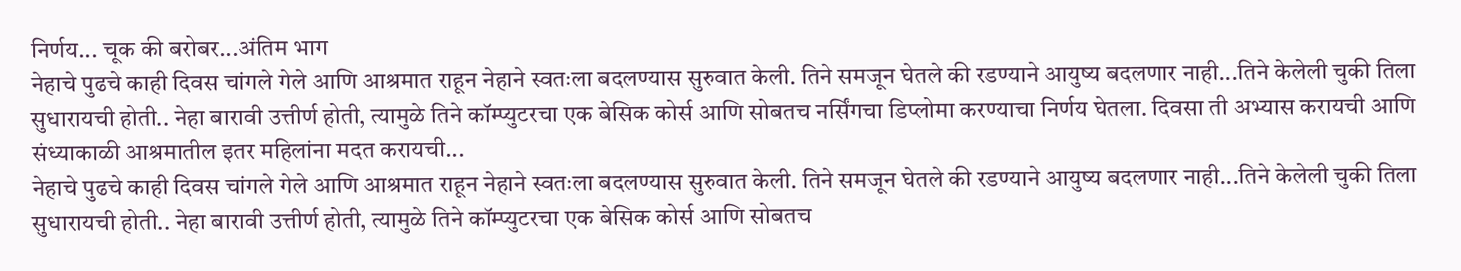निर्णय... चूक की बरोबर...अंतिम भाग
नेहाचे पुढचे काही दिवस चांगले गेले आणि आश्रमात राहून नेहाने स्वतःला बदलण्यास सुरुवात केली. तिने समजून घेतले की रडण्याने आयुष्य बदलणार नाही...तिने केलेली चुकी तिला सुधारायची होती.. नेहा बारावी उत्तीर्ण होती, त्यामुळे तिने कॉम्प्युटरचा एक बेसिक कोर्स आणि सोबतच नर्सिंगचा डिप्लोमा करण्याचा निर्णय घेतला. दिवसा ती अभ्यास करायची आणि संध्याकाळी आश्रमातील इतर महिलांना मदत करायची...
नेहाचे पुढचे काही दिवस चांगले गेले आणि आश्रमात राहून नेहाने स्वतःला बदलण्यास सुरुवात केली. तिने समजून घेतले की रडण्याने आयुष्य बदलणार नाही...तिने केलेली चुकी तिला सुधारायची होती.. नेहा बारावी उत्तीर्ण होती, त्यामुळे तिने कॉम्प्युटरचा एक बेसिक कोर्स आणि सोबतच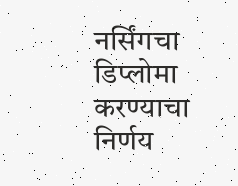नर्सिंगचा डिप्लोमा करण्याचा निर्णय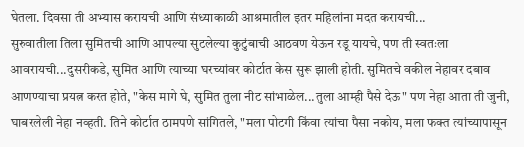घेतला. दिवसा ती अभ्यास करायची आणि संध्याकाळी आश्रमातील इतर महिलांना मदत करायची...
सुरुवातीला तिला सुमितची आणि आपल्या सुटलेल्या कुटुंबाची आठवण येऊन रडू यायचे, पण ती स्वतःला आवरायची...दुसरीकडे, सुमित आणि त्याच्या घरच्यांवर कोर्टात केस सुरू झाली होती. सुमितचे वकील नेहावर दबाव आणण्याचा प्रयत्न करत होते, "केस मागे घे, सुमित तुला नीट सांभाळेल...तुला आम्ही पैसे देऊ" पण नेहा आता ती जुनी, घाबरलेली नेहा नव्हती. तिने कोर्टात ठामपणे सांगितले, "मला पोटगी किंवा त्यांचा पैसा नकोय, मला फक्त त्यांच्यापासून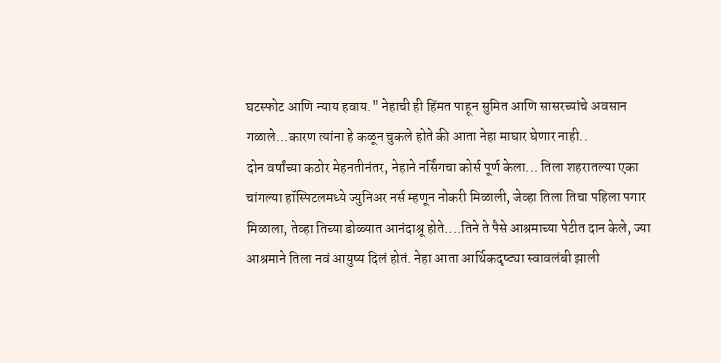घटस्फोट आणि न्याय हवाय." नेहाची ही हिंमत पाहून सुमित आणि सासरच्यांचे अवसान गळाले...कारण त्यांना हे कळून चुकले होते की आता नेहा माघार घेणार नाही..
दोन वर्षांच्या कठोर मेहनतीनंतर, नेहाने नर्सिंगचा कोर्स पूर्ण केला... तिला शहरातल्या एका चांगल्या हॉस्पिटलमध्ये ज्युनिअर नर्स म्हणून नोकरी मिळाली, जेव्हा तिला तिचा पहिला पगार मिळाला, तेव्हा तिच्या डोळ्यात आनंदाश्रू होते....तिने ते पैसे आश्रमाच्या पेटीत दान केले, ज्या आश्रमाने तिला नवं आयुष्य दिलं होतं. नेहा आता आर्थिकदृष्ट्या स्वावलंबी झाली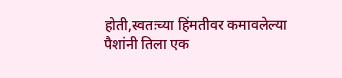होती,स्वतःच्या हिंमतीवर कमावलेल्या पैशांनी तिला एक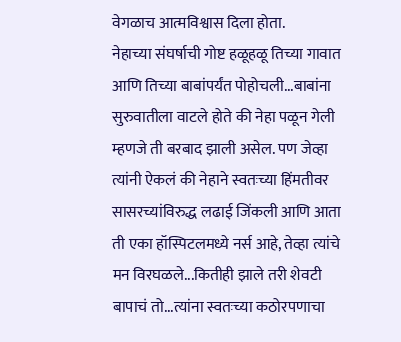वेगळाच आत्मविश्वास दिला होता.
नेहाच्या संघर्षाची गोष्ट हळूहळू तिच्या गावात आणि तिच्या बाबांपर्यंत पोहोचली...बाबांना सुरुवातीला वाटले होते की नेहा पळून गेली म्हणजे ती बरबाद झाली असेल. पण जेव्हा त्यांनी ऐकलं की नेहाने स्वतःच्या हिंमतीवर सासरच्यांविरुद्ध लढाई जिंकली आणि आता ती एका हॉस्पिटलमध्ये नर्स आहे, तेव्हा त्यांचे मन विरघळले...कितीही झाले तरी शेवटी बापाचं तो...त्यांना स्वतःच्या कठोरपणाचा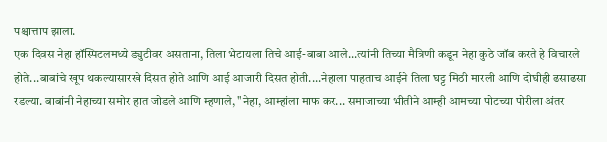पश्चात्ताप झाला.
एक दिवस नेहा हॉस्पिटलमध्ये ड्युटीवर असताना, तिला भेटायला तिचे आई-बाबा आले...त्यांनी तिच्या मैत्रिणी कडून नेहा कुठे जॉब करते हे विचारले होते...बाबांचे खूप थकल्यासारखे दिसत होते आणि आई आजारी दिसत होती....नेहाला पाहताच आईने तिला घट्ट मिठी मारली आणि दोघीही ढसाढसा रडल्या. बाबांनी नेहाच्या समोर हात जोडले आणि म्हणाले, "नेहा, आम्हांला माफ कर... समाजाच्या भीतीने आम्ही आमच्या पोटच्या पोरीला अंतर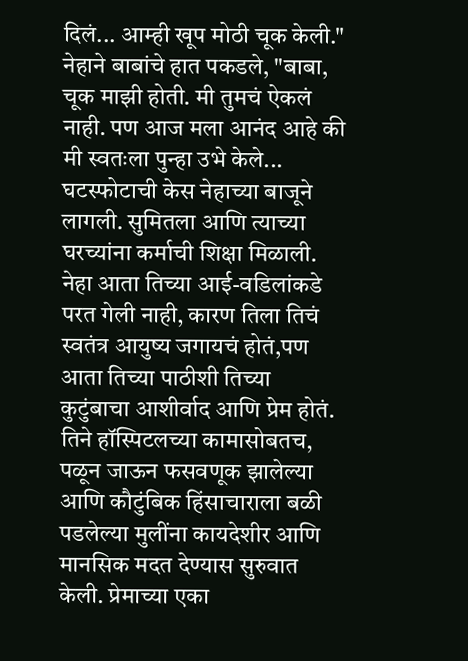दिलं... आम्ही खूप मोठी चूक केली." नेहाने बाबांचे हात पकडले, "बाबा, चूक माझी होती. मी तुमचं ऐकलं नाही. पण आज मला आनंद आहे की मी स्वतःला पुन्हा उभे केले...
घटस्फोटाची केस नेहाच्या बाजूने लागली. सुमितला आणि त्याच्या घरच्यांना कर्माची शिक्षा मिळाली. नेहा आता तिच्या आई-वडिलांकडे परत गेली नाही, कारण तिला तिचं स्वतंत्र आयुष्य जगायचं होतं,पण आता तिच्या पाठीशी तिच्या कुटुंबाचा आशीर्वाद आणि प्रेम होतं.
तिने हॉस्पिटलच्या कामासोबतच, पळून जाऊन फसवणूक झालेल्या आणि कौटुंबिक हिंसाचाराला बळी पडलेल्या मुलींना कायदेशीर आणि मानसिक मदत देण्यास सुरुवात केली. प्रेमाच्या एका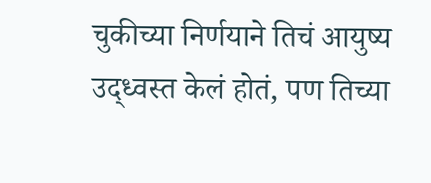चुकीच्या निर्णयाने तिचं आयुष्य उद्ध्वस्त केलं होतं, पण तिच्या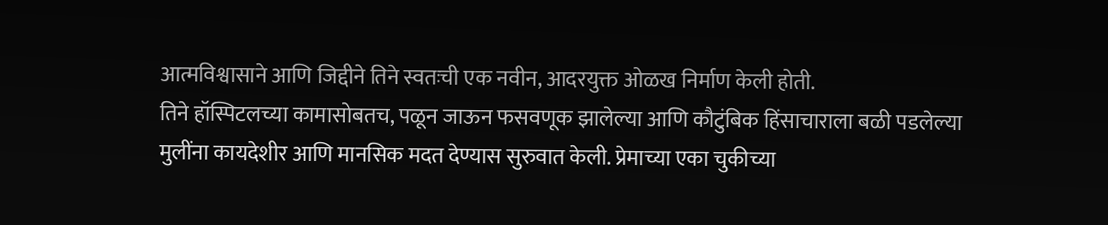आत्मविश्वासाने आणि जिद्दीने तिने स्वतःची एक नवीन, आदरयुक्त ओळख निर्माण केली होती.
तिने हॉस्पिटलच्या कामासोबतच, पळून जाऊन फसवणूक झालेल्या आणि कौटुंबिक हिंसाचाराला बळी पडलेल्या मुलींना कायदेशीर आणि मानसिक मदत देण्यास सुरुवात केली. प्रेमाच्या एका चुकीच्या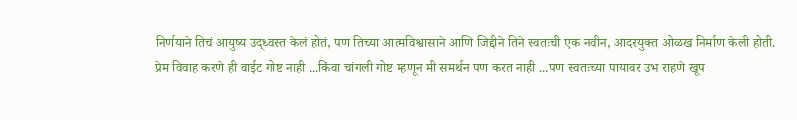निर्णयाने तिचं आयुष्य उद्ध्वस्त केलं होतं, पण तिच्या आत्मविश्वासाने आणि जिद्दीने तिने स्वतःची एक नवीन, आदरयुक्त ओळख निर्माण केली होती.
प्रेम विवाह करणे ही वाईट गोष्ट नाही ...किंवा चांगली गोष्ट म्हणून मी समर्थन पण करत नाही ...पण स्वतःच्या पायावर उभ राहणे खूप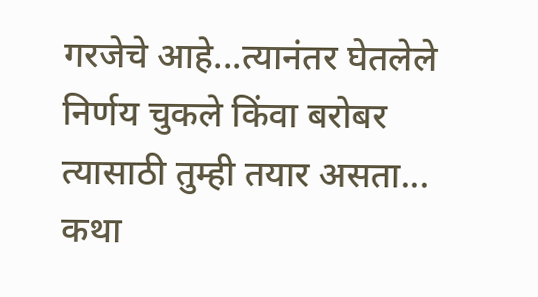गरजेचे आहे...त्यानंतर घेतलेले निर्णय चुकले किंवा बरोबर त्यासाठी तुम्ही तयार असता...
कथा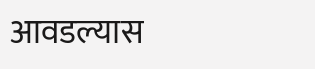आवडल्यास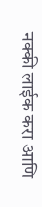नक्की लाईक करा आणि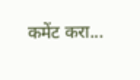कमेंट करा...